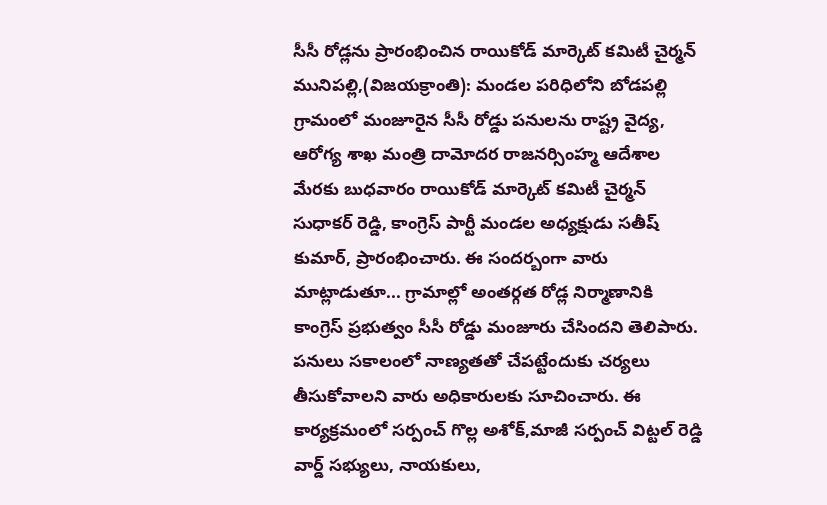సీసీ రోడ్లను ప్రారంభించిన రాయికోడ్ మార్కెట్ కమిటీ చైర్మన్
మునిపల్లి,(విజయక్రాంతి): మండల పరిధిలోని బోడపల్లి గ్రామంలో మంజూరైన సీసీ రోడ్డు పనులను రాష్ట్ర వైద్య, ఆరోగ్య శాఖ మంత్రి దామోదర రాజనర్సింహ్మ ఆదేశాల మేరకు బుధవారం రాయికోడ్ మార్కెట్ కమిటీ చైర్మన్ సుధాకర్ రెడ్డి, కాంగ్రెస్ పార్టీ మండల అధ్యక్షుడు సతీష్ కుమార్, ప్రారంభించారు. ఈ సందర్బంగా వారు మాట్లాడుతూ... గ్రామాల్లో అంతర్గత రోడ్ల నిర్మాణానికి కాంగ్రెస్ ప్రభుత్వం సీసీ రోడ్డు మంజూరు చేసిందని తెలిపారు. పనులు సకాలంలో నాణ్యతతో చేపట్టేందుకు చర్యలు తీసుకోవాలని వారు అధికారులకు సూచించారు. ఈ కార్యక్రమంలో సర్పంచ్ గొల్ల అశోక్,మాజీ సర్పంచ్ విట్టల్ రెడ్డి వార్డ్ సభ్యులు, నాయకులు,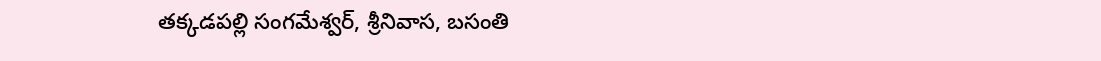తక్కడపల్లి సంగమేశ్వర్, శ్రీనివాస, బసంతి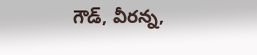గౌడ్, వీరన్న,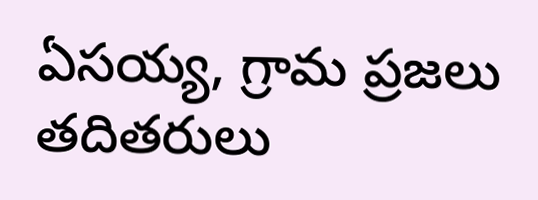ఏసయ్య, గ్రామ ప్రజలు తదితరులు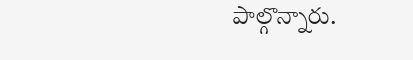పాల్గొన్నారు.